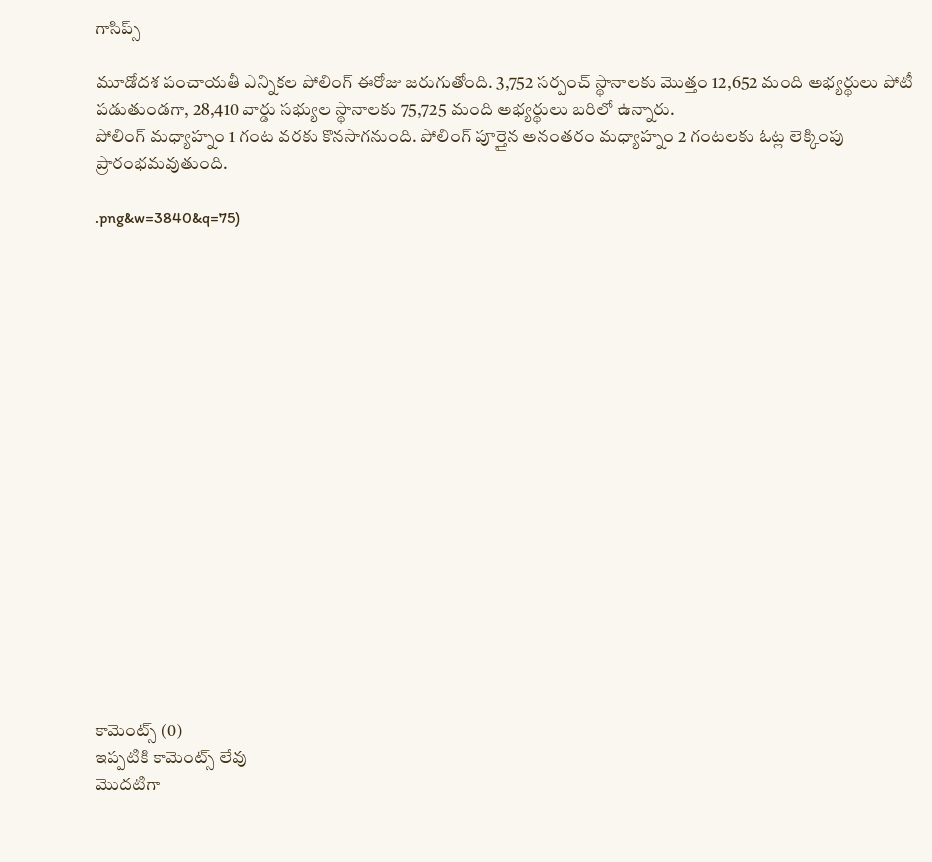గాసిప్స్

మూడోదశ పంచాయతీ ఎన్నికల పోలింగ్ ఈరోజు జరుగుతోంది. 3,752 సర్పంచ్ స్థానాలకు మొత్తం 12,652 మంది అభ్యర్థులు పోటీ పడుతుండగా, 28,410 వార్డు సభ్యుల స్థానాలకు 75,725 మంది అభ్యర్థులు బరిలో ఉన్నారు.
పోలింగ్ మధ్యాహ్నం 1 గంట వరకు కొనసాగనుంది. పోలింగ్ పూర్తైన అనంతరం మధ్యాహ్నం 2 గంటలకు ఓట్ల లెక్కింపు ప్రారంభమవుతుంది.

.png&w=3840&q=75)


















కామెంట్స్ (0)
ఇప్పటికి కామెంట్స్ లేవు
మొదటిగా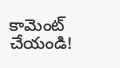కామెంట్ చేయండి!